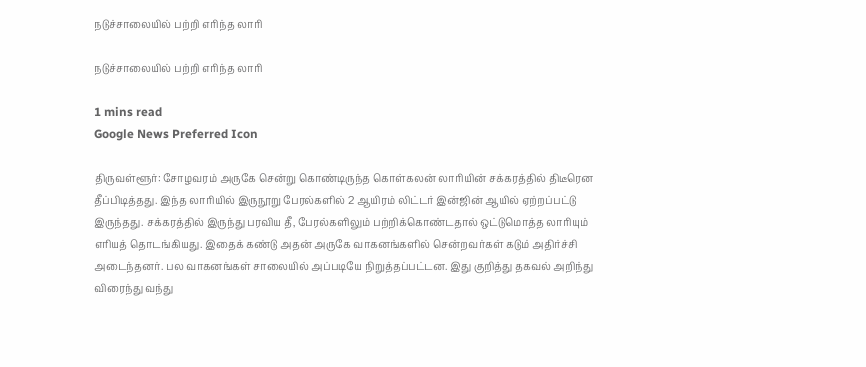நடுச்சாலையில் பற்றி எரிந்த லாரி

நடுச்சாலையில் பற்றி எரிந்த லாரி

1 mins read
Google News Preferred Icon

திருவள்ளூர்: சோழவரம் அருகே சென்று கொண்டிருந்த கொள்கலன் லாரியின் சக்கரத்தில் திடீரென தீப்பிடித்தது. இந்த லாரியில் இருநூறு பேரல்களில் 2 ஆயிரம் லிட்டர் இன்ஜின் ஆயில் ஏற்றப்பட்டு இருந்தது. சக்கரத்தில் இருந்து பரவிய தீ, பேரல்களிலும் பற்றிக்கொண்டதால் ஒட்டுமொத்த லாரியும் எரியத் தொடங்கியது. இதைக் கண்டு அதன் அருகே வாகனங்களில் சென்றவர்கள் கடும் அதிர்ச்சி அடைந்தனர். பல வாகனங்கள் சாலையில் அப்படியே நிறுத்தப்பட்டன. இது குறித்து தகவல் அறிந்து விரைந்து வந்து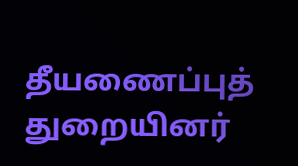தீயணைப்புத் துறையினர்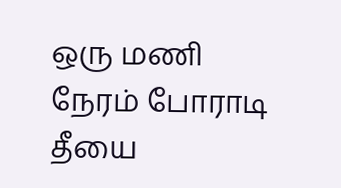ஒரு மணி நேரம் போராடி தீயை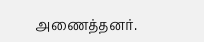அணைத்தனர்.